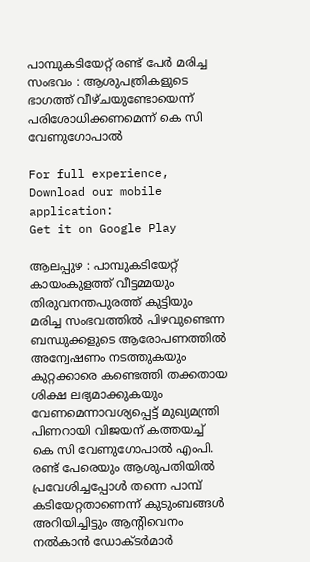പാമ്പുകടിയേറ്റ് രണ്ട് പേർ മരിച്ച സംഭവം : ആശുപത്രികളുടെ ഭാഗത്ത് വീഴ്ചയുണ്ടോയെന്ന് പരിശോധിക്കണമെന്ന് കെ സി വേണുഗോപാൽ

For full experience, Download our mobile application:
Get it on Google Play

ആലപ്പുഴ : പാമ്പുകടിയേറ്റ് കായംകുളത്ത് വീട്ടമ്മയും തിരുവനന്തപുരത്ത് കുട്ടിയും മരിച്ച സംഭവത്തിൽ പിഴവുണ്ടെന്ന ബന്ധുക്കളുടെ ആരോപണത്തിൽ അന്വേഷണം നടത്തുകയും കുറ്റക്കാരെ കണ്ടെത്തി തക്കതായ ശിക്ഷ ലഭ്യമാക്കുകയും വേണമെന്നാവശ്യപ്പെട്ട് മുഖ്യമന്ത്രി പിണറായി വിജയന് കത്തയച്ച് കെ സി വേണുഗോപാൽ എംപി. രണ്ട് പേരെയും ആശുപതിയിൽ പ്രവേശിച്ചപ്പോൾ തന്നെ പാമ്പ് കടിയേറ്റതാണെന്ന് കുടുംബങ്ങൾ അറിയിച്ചിട്ടും ആന്റിവെനം നൽകാൻ ഡോക്ടർമാർ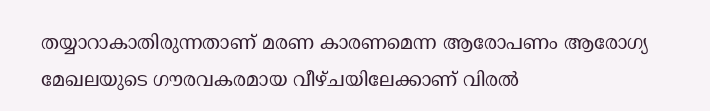തയ്യാറാകാതിരുന്നതാണ് മരണ കാരണമെന്ന ആരോപണം ആരോഗ്യ മേഖലയുടെ ഗൗരവകരമായ വീഴ്ചയിലേക്കാണ് വിരൽ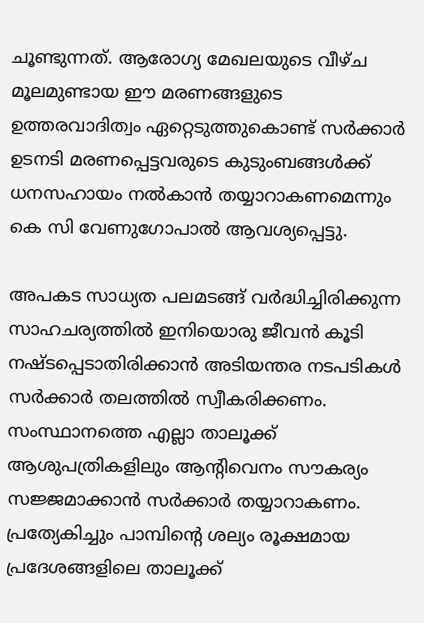ചൂണ്ടുന്നത്. ആരോഗ്യ മേഖലയുടെ വീഴ്ച മൂലമുണ്ടായ ഈ മരണങ്ങളുടെ ഉത്തരവാദിത്വം ഏറ്റെടുത്തുകൊണ്ട് സർക്കാർ ഉടനടി മരണപ്പെട്ടവരുടെ കുടുംബങ്ങൾക്ക് ധനസഹായം നൽകാൻ തയ്യാറാകണമെന്നും കെ സി വേണുഗോപാൽ ആവശ്യപ്പെട്ടു.

അപകട സാധ്യത പലമടങ്ങ് വർദ്ധിച്ചിരിക്കുന്ന സാഹചര്യത്തിൽ ഇനിയൊരു ജീവൻ കൂടി നഷ്ടപ്പെടാതിരിക്കാൻ അടിയന്തര നടപടികൾ സർക്കാർ തലത്തിൽ സ്വീകരിക്കണം. സംസ്ഥാനത്തെ എല്ലാ താലൂക്ക് ആശുപത്രികളിലും ആന്റിവെനം സൗകര്യം സജ്ജമാക്കാൻ സർക്കാർ തയ്യാറാകണം. പ്രത്യേകിച്ചും പാമ്പിന്റെ ശല്യം രൂക്ഷമായ പ്രദേശങ്ങളിലെ താലൂക്ക്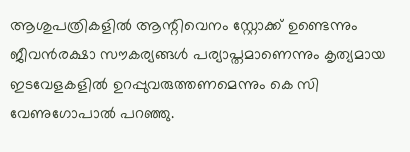ആശുപത്രികളിൽ ആന്റിവെനം സ്റ്റോക്ക് ഉണ്ടെന്നും ജീവൻരക്ഷാ സൗകര്യങ്ങൾ പര്യാപ്തമാണെന്നും കൃത്യമായ ഇടവേളകളിൽ ഉറപ്പുവരുത്തണമെന്നും കെ സി വേണുഗോപാൽ പറഞ്ഞു.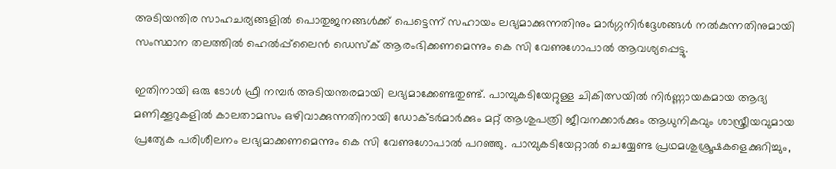അടിയന്തിര സാഹചര്യങ്ങളിൽ പൊതുജനങ്ങൾക്ക് പെട്ടെന്ന് സഹായം ലഭ്യമാക്കുന്നതിനും മാർഗ്ഗനിർദ്ദേശങ്ങൾ നൽകുന്നതിനുമായി സംസ്ഥാന തലത്തിൽ ഹെൽപ്പ്‌ലൈൻ ഡെസ്ക് ആരംഭിക്കണമെന്നും കെ സി വേണുഗോപാൽ ആവശ്യപ്പെട്ടു.

ഇതിനായി ഒരു ടോൾ ഫ്രീ നമ്പർ അടിയന്തരമായി ലഭ്യമാക്കേണ്ടതുണ്ട്. പാമ്പുകടിയേറ്റുള്ള ചികിത്സയിൽ നിർണ്ണായകമായ ആദ്യ മണിക്കൂറുകളിൽ കാലതാമസം ഒഴിവാക്കുന്നതിനായി ഡോക്ടർമാർക്കും മറ്റ് ആശുപത്രി ജീവനക്കാർക്കും ആധുനികവും ശാസ്ത്രീയവുമായ പ്രത്യേക പരിശീലനം ലഭ്യമാക്കണമെന്നും കെ സി വേണുഗോപാൽ പറഞ്ഞു. പാമ്പുകടിയേറ്റാൽ ചെയ്യേണ്ട പ്രഥമശുശ്രൂഷകളെക്കുറിച്ചും,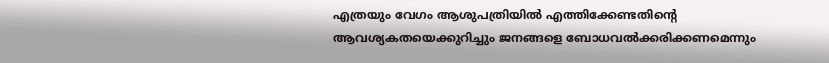എത്രയും വേഗം ആശുപത്രിയിൽ എത്തിക്കേണ്ടതിന്റെ ആവശ്യകതയെക്കുറിച്ചും ജനങ്ങളെ ബോധവൽക്കരിക്കണമെന്നും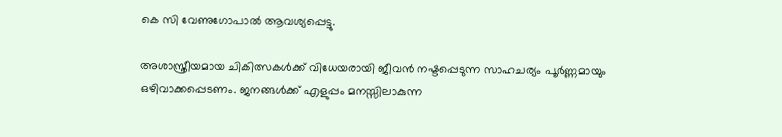കെ സി വേണുഗോപാൽ ആവശ്യപ്പെട്ടു.

അശാസ്ത്രീയമായ ചികിത്സകൾക്ക് വിധേയരായി ജീവൻ നഷ്ടപ്പെടുന്ന സാഹചര്യം പൂർണ്ണമായും ഒഴിവാക്കപ്പെടണം. ജനങ്ങൾക്ക് എളുപ്പം മനസ്സിലാകുന്ന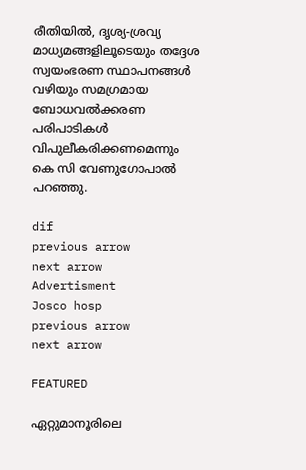രീതിയിൽ, ദൃശ്യ-ശ്രവ്യ മാധ്യമങ്ങളിലൂടെയും തദ്ദേശ സ്വയംഭരണ സ്ഥാപനങ്ങൾ വഴിയും സമഗ്രമായ ബോധവൽക്കരണ പരിപാടികൾ വിപുലീകരിക്കണമെന്നും കെ സി വേണുഗോപാൽ പറഞ്ഞു.

dif
previous arrow
next arrow
Advertisment
Josco hosp
previous arrow
next arrow

FEATURED

ഏറ്റുമാനൂ‍രിലെ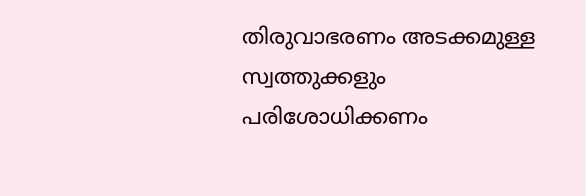തിരുവാഭരണം അടക്കമുള്ള സ്വത്തുക്കളും പരിശോധിക്കണം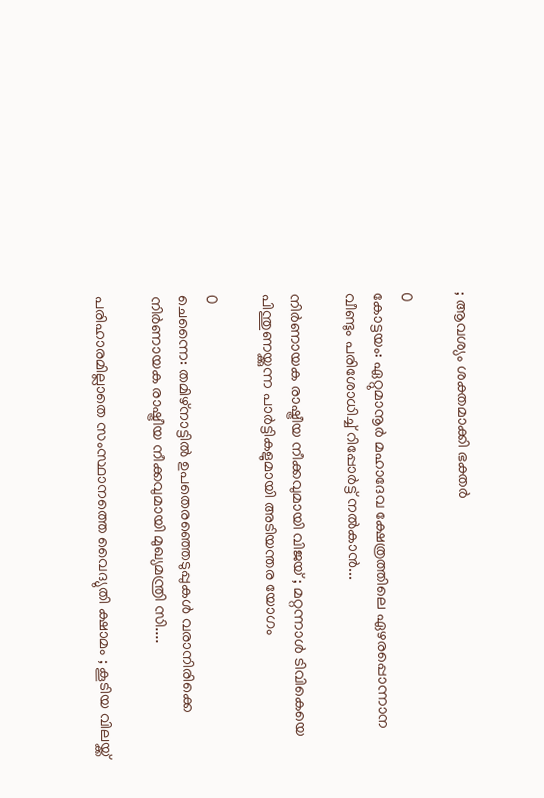; ആവശ്യം ശക്തമാക്കി ഭക്തർ

0
കോട്ടയം: ഏറ്റുമാനൂ‍ർ മഹാദേവ ക്ഷേത്രത്തിലെ ഏഴരപ്പൊന്നാന വീണ്ടും പരിശോധിച്ച് റിപ്പോർട്ട് നൽകാൻ...

നിർണായക രാഷ്ട്രീയ നീക്കവുമായി വിജയ് ; മറ്റന്നാൾ ടിവികെയെ പിന്തുണയ്ക്കുന്ന പാർട്ടികളുമായി അടിയന്തര യോഗം

0
ചെന്നൈ: തമിഴ്നാട്ടിൽ ഉപതെരഞ്ഞെടുപ്പുകൾ വരാനിരിക്കെ നിർണായക രാഷ്ട്രീയ നീക്കവുമായി മുഖ്യമന്ത്രി സി....

പരിഹാരമില്ലാതെ സംസ്ഥാനത്തെ വൈദ്യുതി ക്ഷാമം ; കൂടിയ വിലയ്ക്ക്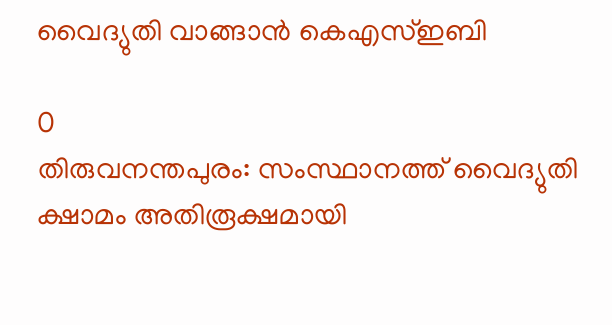വൈദ്യുതി വാങ്ങാൻ കെഎസ്ഇബി

0
തിരുവനന്തപുരം: സംസ്ഥാനത്ത് വൈദ്യുതി ക്ഷാമം അതിരൂക്ഷമായി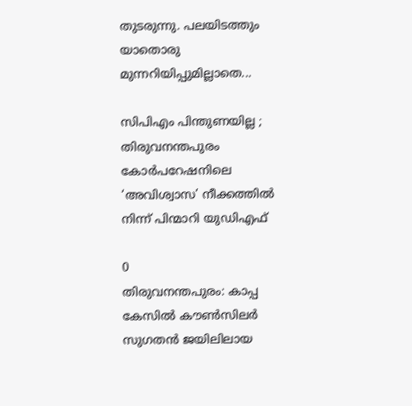തുടരുന്നു. പലയിടത്തും യാതൊരു മുന്നറിയിപ്പുമില്ലാതെ...

സിപിഎം പിന്തുണയില്ല ; തിരുവനന്തപുരം കോർപറേഷനിലെ ‘അവിശ്വാസ’ നീക്കത്തിൽ നിന്ന് പിന്മാറി യുഡിഎഫ്

0
തിരുവനന്തപുരം: കാപ്പ കേസിൽ കൗൺസിലർ സുഗതൻ ജയിലിലായ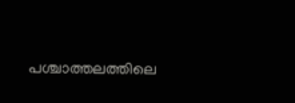പശ്ചാത്തലത്തിലെ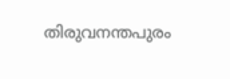തിരുവനന്തപുരം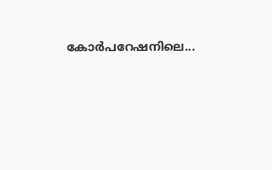കോർപറേഷനിലെ...